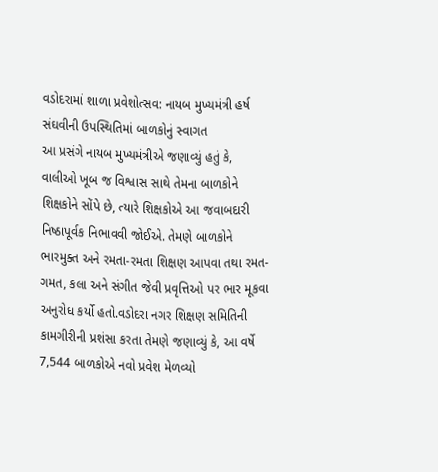વડોદરામાં શાળા પ્રવેશોત્સવ: નાયબ મુખ્યમંત્રી હર્ષ સંઘવીની ઉપસ્થિતિમાં બાળકોનું સ્વાગત
આ પ્રસંગે નાયબ મુખ્યમંત્રીએ જણાવ્યું હતું કે, વાલીઓ ખૂબ જ વિશ્વાસ સાથે તેમના બાળકોને શિક્ષકોને સોંપે છે, ત્યારે શિક્ષકોએ આ જવાબદારી નિષ્ઠાપૂર્વક નિભાવવી જોઈએ. તેમણે બાળકોને ભારમુક્ત અને રમતા-રમતા શિક્ષણ આપવા તથા રમત-ગમત, કલા અને સંગીત જેવી પ્રવૃત્તિઓ પર ભાર મૂકવા અનુરોધ કર્યો હતો.વડોદરા નગર શિક્ષણ સમિતિની કામગીરીની પ્રશંસા કરતા તેમણે જણાવ્યું કે, આ વર્ષે 7,544 બાળકોએ નવો પ્રવેશ મેળવ્યો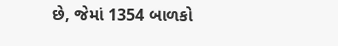છે, જેમાં 1354 બાળકો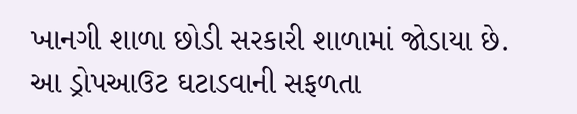ખાનગી શાળા છોડી સરકારી શાળામાં જોડાયા છે. આ ડ્રોપઆઉટ ઘટાડવાની સફળતા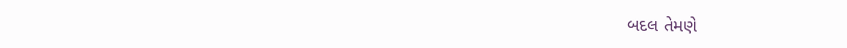બદલ તેમણે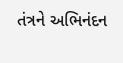તંત્રને અભિનંદન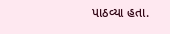પાઠવ્યા હતા.